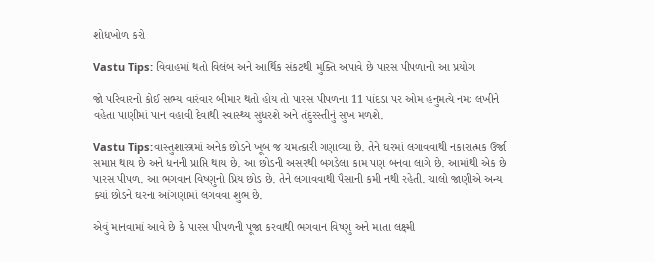શોધખોળ કરો

Vastu Tips: વિવાહમાં થતો વિલંબ અને આર્થિક સંકટથી મુક્તિ અપાવે છે પારસ પીપળાનો આ પ્રયોગ

જો પરિવારનો કોઈ સભ્ય વારંવાર બીમાર થતો હોય તો પારસ પીપળના 11 પાંદડા પર ઓમ હનુમત્યે નમઃ લખીને વહેતા પાણીમાં પાન વહાવી દેવાથી સ્વાસ્થ્ય સુધરશે અને તંદુરસ્તીનું સુખ મળશે.

Vastu Tips:વાસ્તુશાસ્ત્રમાં અનેક છોડને ખૂબ જ ચમત્કારી ગણાવ્યા છે. તેને ઘરમાં લગાવવાથી નકારાત્મક ઉર્જા સમાપ્ત થાય છે અને ધનની પ્રાપ્તિ થાય છે. આ છોડની અસરથી બગડેલા કામ પણ બનવા લાગે છે. આમાંથી એક છે પારસ પીપળ. આ ભગવાન વિષ્ણુનો પ્રિય છોડ છે. તેને લગાવવાથી પૈસાની કમી નથી રહેતી. ચાલો જાણીએ અન્ય ક્યાં છોડને ઘરના આંગણામાં લગવવા શુભ છે.

એવું માનવામાં આવે છે કે પારસ પીપળની પૂજા કરવાથી ભગવાન વિષ્ણુ અને માતા લક્ષ્મી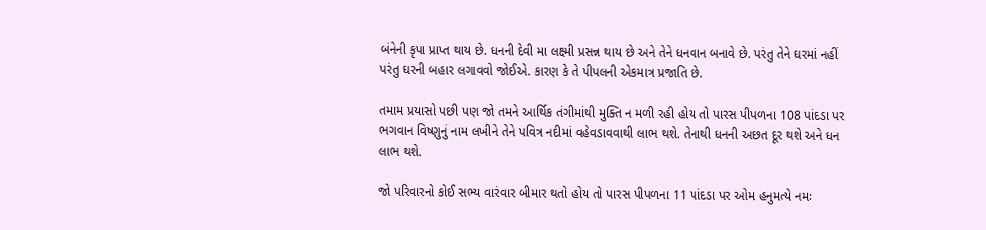બંનેની કૃપા પ્રાપ્ત થાય છે. ધનની દેવી મા લક્ષ્મી પ્રસન્ન થાય છે અને તેને ધનવાન બનાવે છે. પરંતુ તેને ઘરમાં નહીં પરંતુ ઘરની બહાર લગાવવો જોઈએ. કારણ કે તે પીપલની એકમાત્ર પ્રજાતિ છે.

તમામ પ્રયાસો પછી પણ જો તમને આર્થિક તંગીમાંથી મુક્તિ ન મળી રહી હોય તો પારસ પીપળના 108 પાંદડા પર ભગવાન વિષ્ણુનું નામ લખીને તેને પવિત્ર નદીમાં વહેવડાવવાથી લાભ થશે. તેનાથી ધનની અછત દૂર થશે અને ધન લાભ થશે.

જો પરિવારનો કોઈ સભ્ય વારંવાર બીમાર થતો હોય તો પારસ પીપળના 11 પાંદડા પર ઓમ હનુમત્યે નમઃ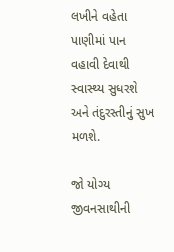લખીને વહેતા પાણીમાં પાન વહાવી દેવાથી સ્વાસ્થ્ય સુધરશે અને તંદુરસ્તીનું સુખ મળશે.

જો યોગ્ય જીવનસાથીની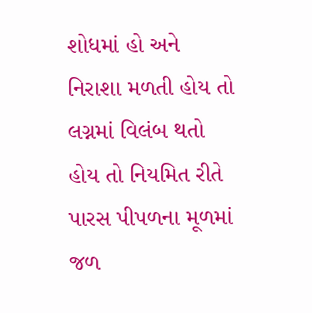શોધમાં હો અને નિરાશા મળતી હોય તો લગ્નમાં વિલંબ થતો હોય તો નિયમિત રીતે પારસ પીપળના મૂળમાં જળ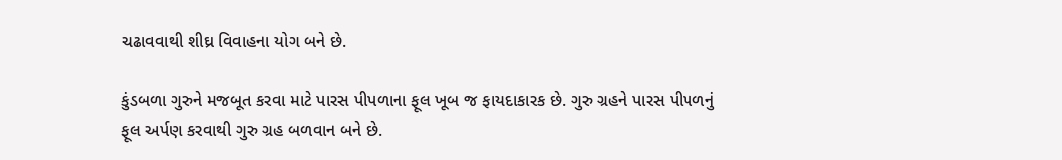ચઢાવવાથી શીઘ્ર વિવાહના યોગ બને છે.

કુંડબળા ગુરુને મજબૂત કરવા માટે પારસ પીપળાના ફૂલ ખૂબ જ ફાયદાકારક છે. ગુરુ ગ્રહને પારસ પીપળનું ફૂલ અર્પણ કરવાથી ગુરુ ગ્રહ બળવાન બને છે.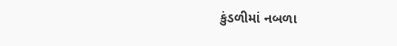કુંડળીમાં નબળા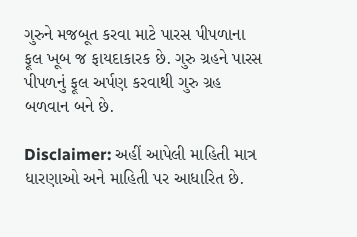ગુરુને મજબૂત કરવા માટે પારસ પીપળાના ફૂલ ખૂબ જ ફાયદાકારક છે. ગુરુ ગ્રહને પારસ પીપળનું ફૂલ અર્પણ કરવાથી ગુરુ ગ્રહ બળવાન બને છે.

Disclaimer: અહીં આપેલી માહિતી માત્ર ધારણાઓ અને માહિતી પર આધારિત છે.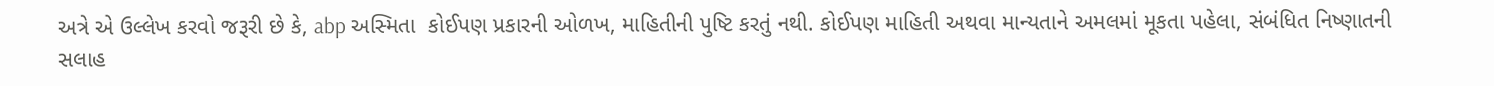અત્રે એ ઉલ્લેખ કરવો જરૂરી છે કે, abp અસ્મિતા  કોઈપણ પ્રકારની ઓળખ, માહિતીની પુષ્ટિ કરતું નથી. કોઈપણ માહિતી અથવા માન્યતાને અમલમાં મૂકતા પહેલા, સંબંધિત નિષ્ણાતની સલાહ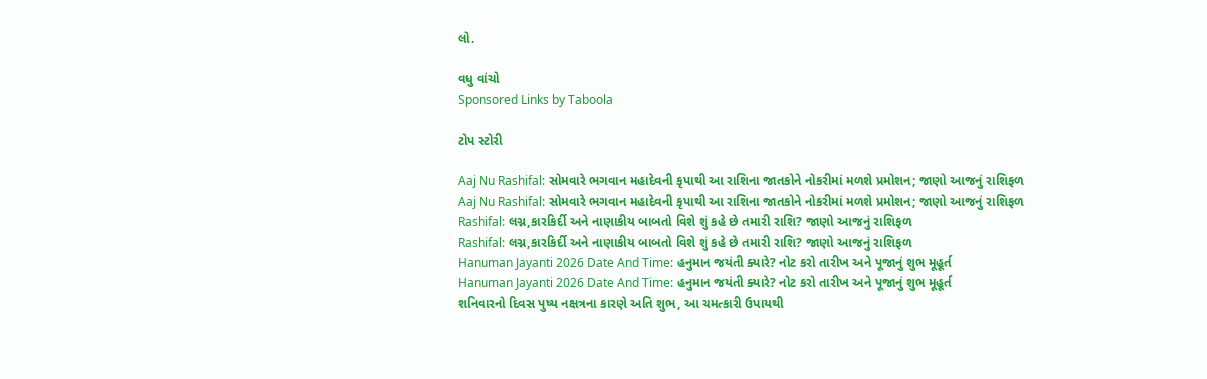લો.

વધુ વાંચો
Sponsored Links by Taboola

ટોપ સ્ટોરી

Aaj Nu Rashifal: સોમવારે ભગવાન મહાદેવની કૃપાથી આ રાશિના જાતકોને નોકરીમાં મળશે પ્રમોશન; જાણો આજનું રાશિફળ
Aaj Nu Rashifal: સોમવારે ભગવાન મહાદેવની કૃપાથી આ રાશિના જાતકોને નોકરીમાં મળશે પ્રમોશન; જાણો આજનું રાશિફળ
Rashifal: લગ્ન,કારકિર્દી અને નાણાકીય બાબતો વિશે શું કહે છે તમારી રાશિ? જાણો આજનું રાશિફળ
Rashifal: લગ્ન,કારકિર્દી અને નાણાકીય બાબતો વિશે શું કહે છે તમારી રાશિ? જાણો આજનું રાશિફળ
Hanuman Jayanti 2026 Date And Time: હનુમાન જયંતી ક્યારે? નોટ કરો તારીખ અને પૂજાનું શુભ મૂહૂર્ત
Hanuman Jayanti 2026 Date And Time: હનુમાન જયંતી ક્યારે? નોટ કરો તારીખ અને પૂજાનું શુભ મૂહૂર્ત
શનિવારનો દિવસ પુષ્ય નક્ષત્રના કારણે અતિ શુભ, આ ચમત્કારી ઉપાયથી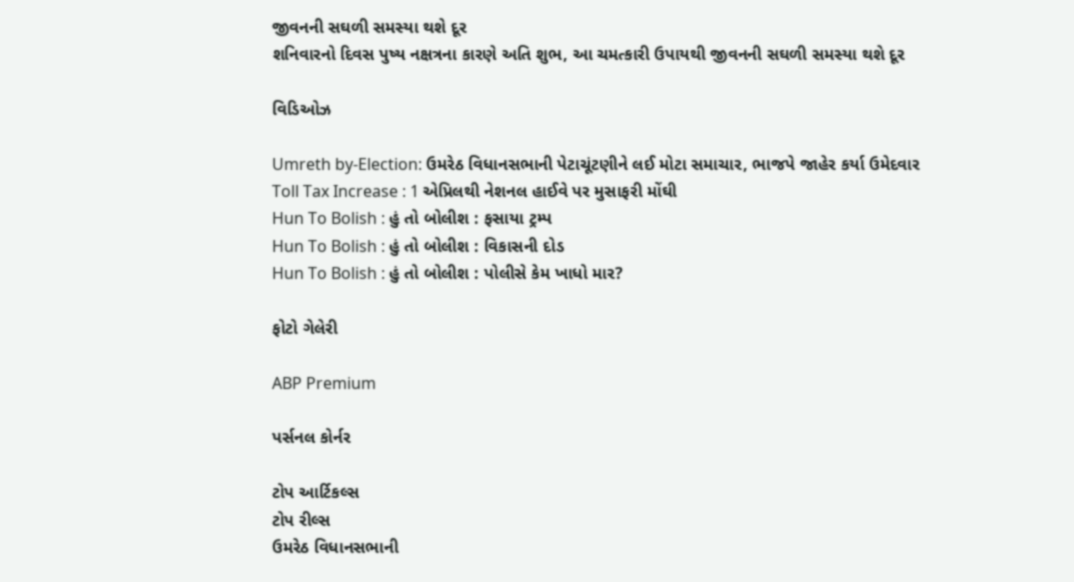જીવનની સઘળી સમસ્યા થશે દૂર
શનિવારનો દિવસ પુષ્ય નક્ષત્રના કારણે અતિ શુભ, આ ચમત્કારી ઉપાયથી જીવનની સઘળી સમસ્યા થશે દૂર

વિડિઓઝ

Umreth by-Election: ઉમરેઠ વિધાનસભાની પેટાચૂંટણીને લઈ મોટા સમાચાર, ભાજપે જાહેર કર્યા ઉમેદવાર
Toll Tax Increase : 1 એપ્રિલથી નેશનલ હાઈવે પર મુસાફરી મોંઘી
Hun To Bolish : હું તો બોલીશ : ફસાયા ટ્રમ્પ
Hun To Bolish : હું તો બોલીશ : વિકાસની દોડ
Hun To Bolish : હું તો બોલીશ : પોલીસે કેમ ખાધો માર?

ફોટો ગેલેરી

ABP Premium

પર્સનલ કોર્નર

ટોપ આર્ટિકલ્સ
ટોપ રીલ્સ
ઉમરેઠ વિધાનસભાની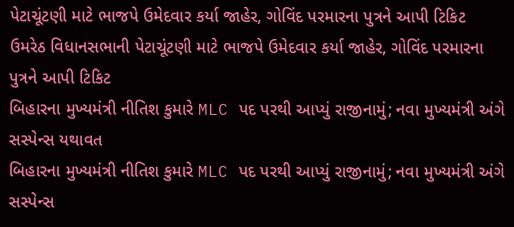પેટાચૂંટણી માટે ભાજપે ઉમેદવાર કર્યા જાહેર, ગોવિંદ પરમારના પુત્રને આપી ટિકિટ
ઉમરેઠ વિધાનસભાની પેટાચૂંટણી માટે ભાજપે ઉમેદવાર કર્યા જાહેર, ગોવિંદ પરમારના પુત્રને આપી ટિકિટ
બિહારના મુખ્યમંત્રી નીતિશ કુમારે MLC પદ પરથી આપ્યું રાજીનામું; નવા મુખ્યમંત્રી અંગે સસ્પેન્સ યથાવત
બિહારના મુખ્યમંત્રી નીતિશ કુમારે MLC પદ પરથી આપ્યું રાજીનામું; નવા મુખ્યમંત્રી અંગે સસ્પેન્સ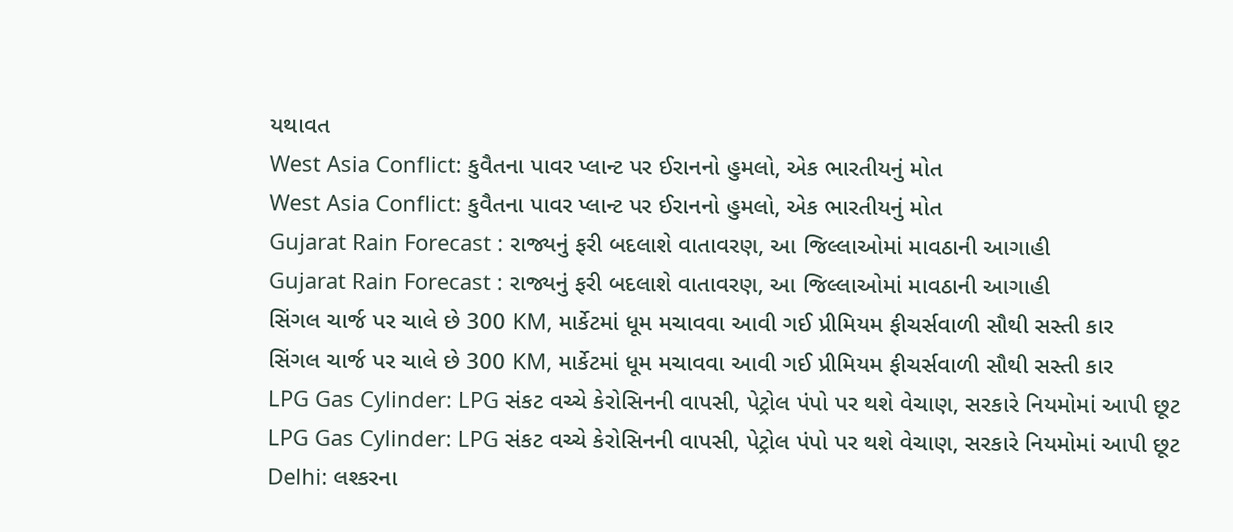યથાવત
West Asia Conflict: કુવૈતના પાવર પ્લાન્ટ પર ઈરાનનો હુમલો, એક ભારતીયનું મોત
West Asia Conflict: કુવૈતના પાવર પ્લાન્ટ પર ઈરાનનો હુમલો, એક ભારતીયનું મોત
Gujarat Rain Forecast : રાજ્યનું ફરી બદલાશે વાતાવરણ, આ જિલ્લાઓમાં માવઠાની આગાહી
Gujarat Rain Forecast : રાજ્યનું ફરી બદલાશે વાતાવરણ, આ જિલ્લાઓમાં માવઠાની આગાહી
સિંગલ ચાર્જ પર ચાલે છે 300 KM, માર્કેટમાં ધૂમ મચાવવા આવી ગઈ પ્રીમિયમ ફીચર્સવાળી સૌથી સસ્તી કાર
સિંગલ ચાર્જ પર ચાલે છે 300 KM, માર્કેટમાં ધૂમ મચાવવા આવી ગઈ પ્રીમિયમ ફીચર્સવાળી સૌથી સસ્તી કાર
LPG Gas Cylinder: LPG સંકટ વચ્ચે કેરોસિનની વાપસી, પેટ્રોલ પંપો પર થશે વેચાણ, સરકારે નિયમોમાં આપી છૂટ
LPG Gas Cylinder: LPG સંકટ વચ્ચે કેરોસિનની વાપસી, પેટ્રોલ પંપો પર થશે વેચાણ, સરકારે નિયમોમાં આપી છૂટ
Delhi: લશ્કરના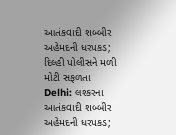આતંકવાદી શબ્બીર અહેમદની ધરપકડ; દિલ્હી પોલીસને મળી મોટી સફળતા
Delhi: લશ્કરના આતંકવાદી શબ્બીર અહેમદની ધરપકડ;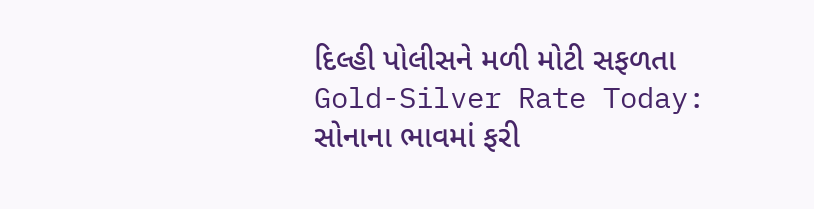દિલ્હી પોલીસને મળી મોટી સફળતા
Gold-Silver Rate Today: સોનાના ભાવમાં ફરી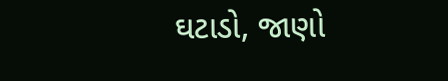ઘટાડો, જાણો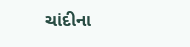ચાંદીના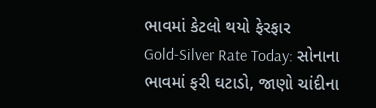ભાવમાં કેટલો થયો ફેરફાર
Gold-Silver Rate Today: સોનાના ભાવમાં ફરી ઘટાડો, જાણો ચાંદીના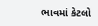ભાવમાં કેટલો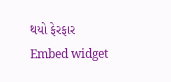થયો ફેરફાર
Embed widget